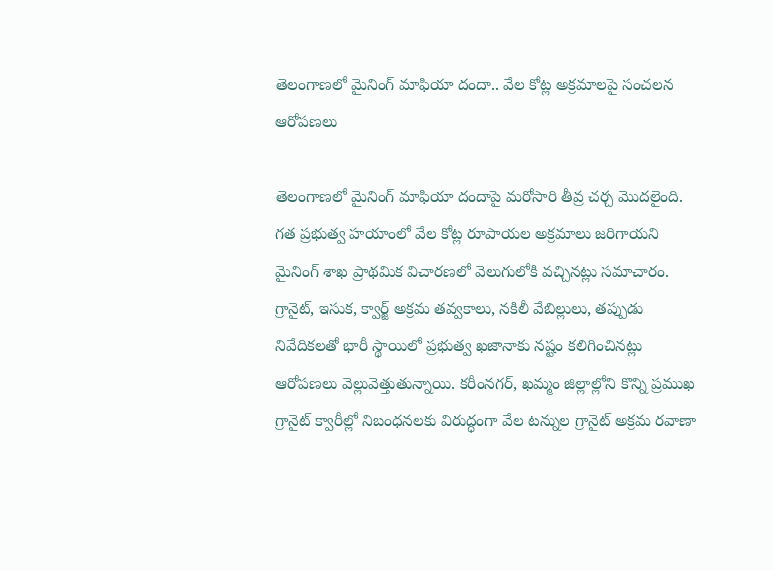తెలంగాణలో మైనింగ్ మాఫియా దందా.. వేల కోట్ల అక్రమాలపై సంచలన ఆరోపణలు

తెలంగాణలో మైనింగ్ మాఫియా దందాపై మరోసారి తీవ్ర చర్చ మొదలైంది. గత ప్రభుత్వ హయాంలో వేల కోట్ల రూపాయల అక్రమాలు జరిగాయని మైనింగ్ శాఖ ప్రాథమిక విచారణలో వెలుగులోకి వచ్చినట్లు సమాచారం. గ్రానైట్, ఇసుక, క్వార్జ్ అక్రమ తవ్వకాలు, నకిలీ వేబిల్లులు, తప్పుడు నివేదికలతో భారీ స్థాయిలో ప్రభుత్వ ఖజానాకు నష్టం కలిగించినట్లు ఆరోపణలు వెల్లువెత్తుతున్నాయి. కరీంనగర్, ఖమ్మం జిల్లాల్లోని కొన్ని ప్రముఖ గ్రానైట్ క్వారీల్లో నిబంధనలకు విరుద్ధంగా వేల టన్నుల గ్రానైట్ అక్రమ రవాణా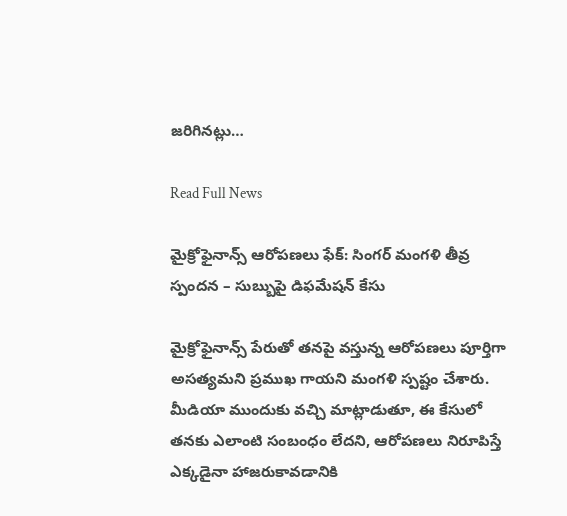జరిగినట్లు…

Read Full News

మైక్రోఫైనాన్స్ ఆరోపణలు ఫేక్: సింగర్ మంగళి తీవ్ర స్పందన – సుబ్బుపై డిఫమేషన్ కేసు

మైక్రోఫైనాన్స్ పేరుతో తనపై వస్తున్న ఆరోపణలు పూర్తిగా అసత్యమని ప్రముఖ గాయని మంగళి స్పష్టం చేశారు. మీడియా ముందుకు వచ్చి మాట్లాడుతూ, ఈ కేసులో తనకు ఎలాంటి సంబంధం లేదని, ఆరోపణలు నిరూపిస్తే ఎక్కడైనా హాజరుకావడానికి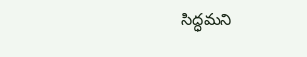సిద్ధమని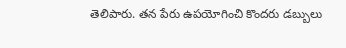తెలిపారు. తన పేరు ఉపయోగించి కొందరు డబ్బులు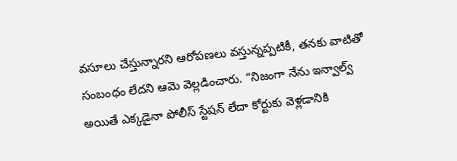వసూలు చేస్తున్నారని ఆరోపణలు వస్తున్నప్పటికీ, తనకు వాటితో సంబంధం లేదని ఆమె వెల్లడించారు. “నిజంగా నేను ఇన్వాల్వ్ అయితే ఎక్కడైనా పోలీస్ స్టేషన్ లేదా కోర్టుకు వెళ్లడానికి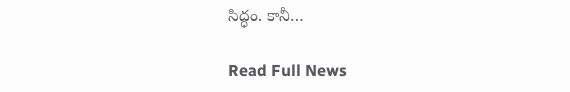సిద్ధం. కానీ…

Read Full News